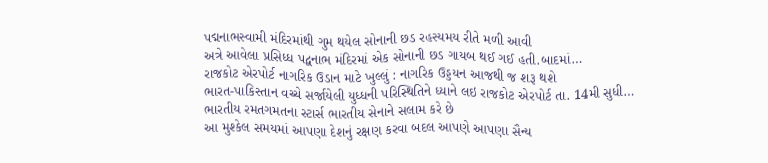પદ્મનાભસ્વામી મંદિરમાંથી ગુમ થયેલ સોનાની છડ રહસ્યમય રીતે મળી આવી
અત્રે આવેલા પ્રસિધ્ધ પદ્વનાભ મંદિરમાં એક સોનાની છડ ગાયબ થઈ ગઈ હતી.બાદમાં…
રાજકોટ એરપોર્ટ નાગરિક ઉડાન માટે ખુલ્લું : નાગરિક ઉડ્ડયન આજથી જ શરૂ થશે
ભારત-પાકિસ્તાન વચ્ચે સર્જાયેલી યુધ્ધની પરિસ્થિતિને ધ્યાને લઇ રાજકોટ એરપોર્ટ તા. 14મી સુધી…
ભારતીય રમતગમતના સ્ટાર્સ ભારતીય સેનાને સલામ કરે છે
આ મુશ્કેલ સમયમાં આપણા દેશનું રક્ષણ કરવા બદલ આપણે આપણા સૈન્ય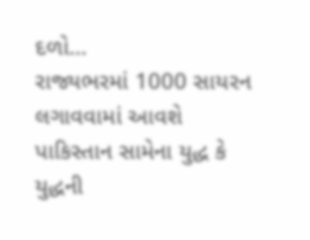દળો…
રાજ્યભરમાં 1000 સાયરન લગાવવામાં આવશે
પાકિસ્તાન સામેના યુદ્ધ કે યુદ્ધની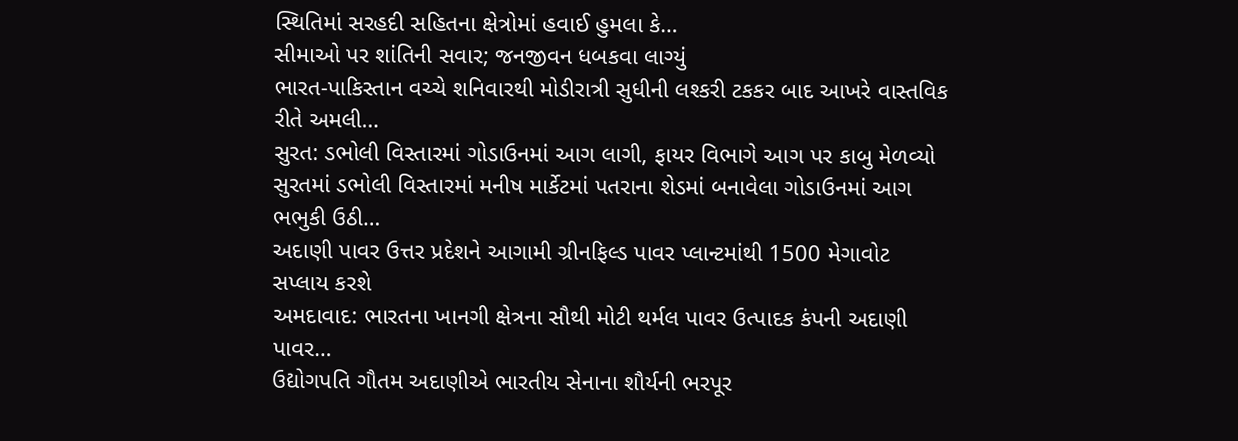સ્થિતિમાં સરહદી સહિતના ક્ષેત્રોમાં હવાઈ હુમલા કે…
સીમાઓ પર શાંતિની સવાર; જનજીવન ધબકવા લાગ્યું
ભારત-પાકિસ્તાન વચ્ચે શનિવારથી મોડીરાત્રી સુધીની લશ્કરી ટકકર બાદ આખરે વાસ્તવિક રીતે અમલી…
સુરત: ડભોલી વિસ્તારમાં ગોડાઉનમાં આગ લાગી, ફાયર વિભાગે આગ પર કાબુ મેળવ્યો
સુરતમાં ડભોલી વિસ્તારમાં મનીષ માર્કેટમાં પતરાના શેડમાં બનાવેલા ગોડાઉનમાં આગ ભભુકી ઉઠી…
અદાણી પાવર ઉત્તર પ્રદેશને આગામી ગ્રીનફિલ્ડ પાવર પ્લાન્ટમાંથી 1500 મેગાવોટ સપ્લાય કરશે
અમદાવાદ: ભારતના ખાનગી ક્ષેત્રના સૌથી મોટી થર્મલ પાવર ઉત્પાદક કંપની અદાણી પાવર…
ઉદ્યોગપતિ ગૌતમ અદાણીએ ભારતીય સેનાના શૌર્યની ભરપૂર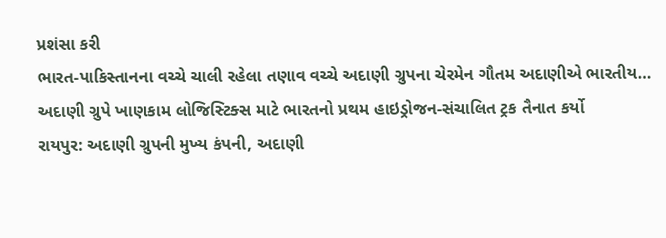પ્રશંસા કરી
ભારત-પાકિસ્તાનના વચ્ચે ચાલી રહેલા તણાવ વચ્ચે અદાણી ગ્રુપના ચેરમેન ગૌતમ અદાણીએ ભારતીય…
અદાણી ગ્રુપે ખાણકામ લોજિસ્ટિક્સ માટે ભારતનો પ્રથમ હાઇડ્રોજન-સંચાલિત ટ્રક તૈનાત કર્યો
રાયપુર: અદાણી ગ્રુપની મુખ્ય કંપની, અદાણી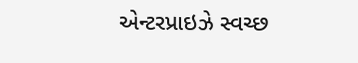એન્ટરપ્રાઇઝે સ્વચ્છ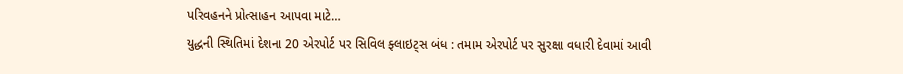પરિવહનને પ્રોત્સાહન આપવા માટે…
યુદ્ધની સ્થિતિમાં દેશના 20 એરપોર્ટ પર સિવિલ ફ્લાઇટ્સ બંધ : તમામ એરપોર્ટ પર સુરક્ષા વધારી દેવામાં આવી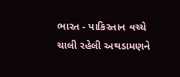ભારત - પાકિસ્તાન વચ્ચે ચાલી રહેલી અથડામણને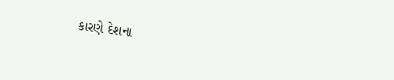કારણે દેશના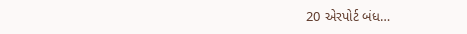20 એરપોર્ટ બંધ…